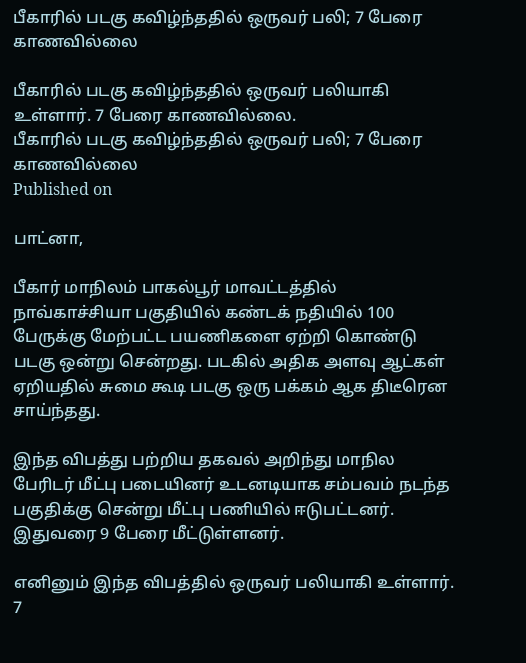பீகாரில் படகு கவிழ்ந்ததில் ஒருவர் பலி; 7 பேரை காணவில்லை

பீகாரில் படகு கவிழ்ந்ததில் ஒருவர் பலியாகி உள்ளார். 7 பேரை காணவில்லை.
பீகாரில் படகு கவிழ்ந்ததில் ஒருவர் பலி; 7 பேரை காணவில்லை
Published on

பாட்னா,

பீகார் மாநிலம் பாகல்பூர் மாவட்டத்தில் நாவ்காச்சியா பகுதியில் கண்டக் நதியில் 100 பேருக்கு மேற்பட்ட பயணிகளை ஏற்றி கொண்டு படகு ஒன்று சென்றது. படகில் அதிக அளவு ஆட்கள் ஏறியதில் சுமை கூடி படகு ஒரு பக்கம் ஆக திடீரென சாய்ந்தது.

இந்த விபத்து பற்றிய தகவல் அறிந்து மாநில பேரிடர் மீட்பு படையினர் உடனடியாக சம்பவம் நடந்த பகுதிக்கு சென்று மீட்பு பணியில் ஈடுபட்டனர். இதுவரை 9 பேரை மீட்டுள்ளனர்.

எனினும் இந்த விபத்தில் ஒருவர் பலியாகி உள்ளார். 7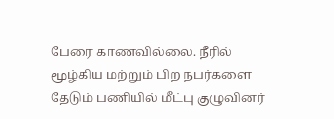பேரை காணவில்லை. நீரில் மூழ்கிய மற்றும் பிற நபர்களை தேடும் பணியில் மீட்பு குழுவினர்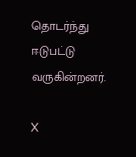தொடர்ந்து ஈடுபட்டு வருகின்றனர்.

X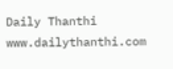Daily Thanthi
www.dailythanthi.com